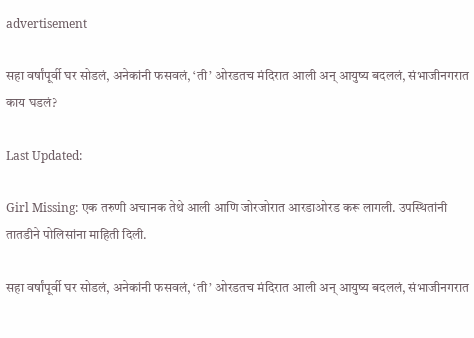advertisement

सहा वर्षांपूर्वी घर सोडलं, अनेकांनी फसवलं, ‘ती’ ओरडतच मंदिरात आली अन् आयुष्य बदललं, संभाजीनगरात काय घडलं?

Last Updated:

Girl Missing: एक तरुणी अचानक तेथे आली आणि जोरजोरात आरडाओरड करू लागली. उपस्थितांनी तातडीने पोलिसांना माहिती दिली.

सहा वर्षांपूर्वी घर सोडलं, अनेकांनी फसवलं, ‘ती’ ओरडतच मंदिरात आली अन् आयुष्य बदललं, संभाजीनगरात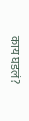काय घडलं?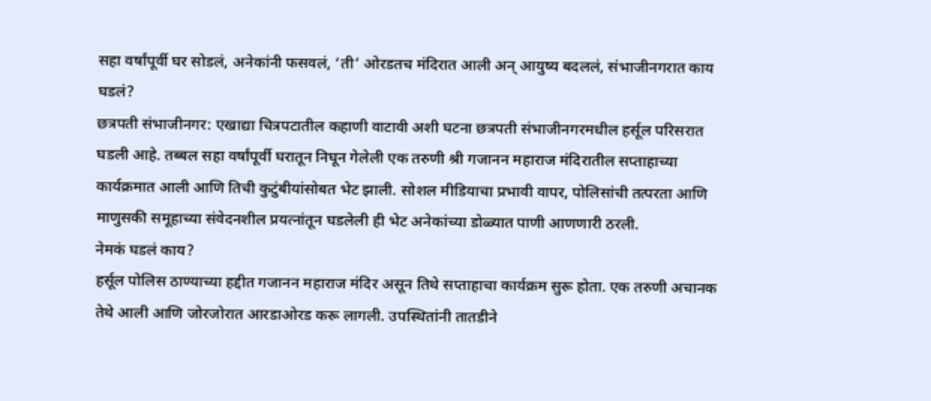सहा वर्षांपूर्वी घर सोडलं, अनेकांनी फसवलं, ‘ती’ ओरडतच मंदिरात आली अन् आयुष्य बदललं, संभाजीनगरात काय घडलं?
छत्रपती संभाजीनगर: एखाद्या चित्रपटातील कहाणी वाटावी अशी घटना छत्रपती संभाजीनगरमधील हर्सूल परिसरात घडली आहे. तब्बल सहा वर्षांपूर्वी घरातून निघून गेलेली एक तरुणी श्री गजानन महाराज मंदिरातील सप्ताहाच्या कार्यक्रमात आली आणि तिची कुटुंबीयांसोबत भेट झाली. सोशल मीडियाचा प्रभावी वापर, पोलिसांची तत्परता आणि माणुसकी समूहाच्या संवेदनशील प्रयत्नांतून घडलेली ही भेट अनेकांच्या डोळ्यात पाणी आणणारी ठरली.
नेमकं घडलं काय?
हर्सूल पोलिस ठाण्याच्या हद्दीत गजानन महाराज मंदिर असून तिथे सप्ताहाचा कार्यक्रम सुरू होता. एक तरुणी अचानक तेथे आली आणि जोरजोरात आरडाओरड करू लागली. उपस्थितांनी तातडीने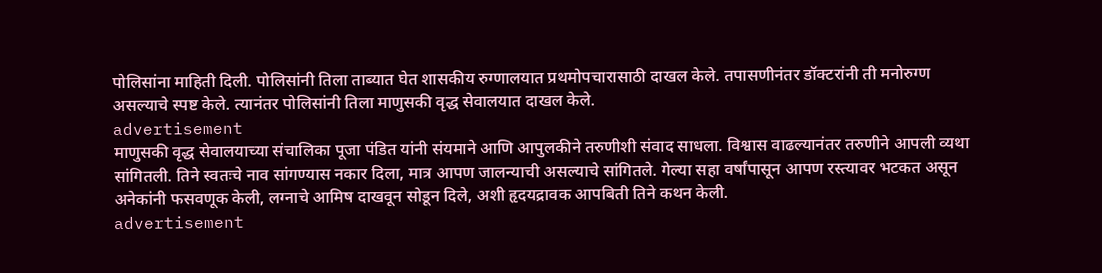पोलिसांना माहिती दिली. पोलिसांनी तिला ताब्यात घेत शासकीय रुग्णालयात प्रथमोपचारासाठी दाखल केले. तपासणीनंतर डॉक्टरांनी ती मनोरुग्ण असल्याचे स्पष्ट केले. त्यानंतर पोलिसांनी तिला माणुसकी वृद्ध सेवालयात दाखल केले.
advertisement
माणुसकी वृद्ध सेवालयाच्या संचालिका पूजा पंडित यांनी संयमाने आणि आपुलकीने तरुणीशी संवाद साधला. विश्वास वाढल्यानंतर तरुणीने आपली व्यथा सांगितली. तिने स्वतःचे नाव सांगण्यास नकार दिला, मात्र आपण जालन्याची असल्याचे सांगितले. गेल्या सहा वर्षांपासून आपण रस्त्यावर भटकत असून अनेकांनी फसवणूक केली, लग्नाचे आमिष दाखवून सोडून दिले, अशी हृदयद्रावक आपबिती तिने कथन केली.
advertisement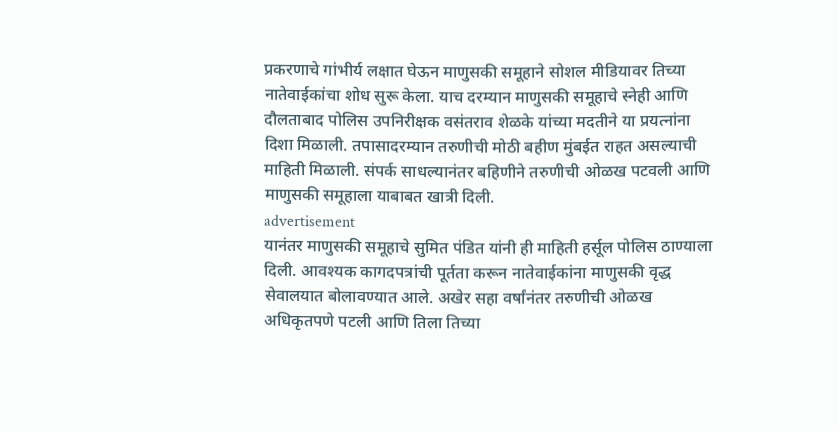प्रकरणाचे गांभीर्य लक्षात घेऊन माणुसकी समूहाने सोशल मीडियावर तिच्या नातेवाईकांचा शोध सुरू केला. याच दरम्यान माणुसकी समूहाचे स्नेही आणि दौलताबाद पोलिस उपनिरीक्षक वसंतराव शेळके यांच्या मदतीने या प्रयत्नांना दिशा मिळाली. तपासादरम्यान तरुणीची मोठी बहीण मुंबईत राहत असल्याची माहिती मिळाली. संपर्क साधल्यानंतर बहिणीने तरुणीची ओळख पटवली आणि माणुसकी समूहाला याबाबत खात्री दिली.
advertisement
यानंतर माणुसकी समूहाचे सुमित पंडित यांनी ही माहिती हर्सूल पोलिस ठाण्याला दिली. आवश्यक कागदपत्रांची पूर्तता करून नातेवाईकांना माणुसकी वृद्ध सेवालयात बोलावण्यात आले. अखेर सहा वर्षांनंतर तरुणीची ओळख अधिकृतपणे पटली आणि तिला तिच्या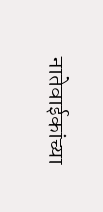नातेवाईकांच्या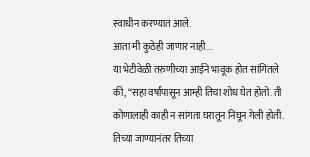स्वाधीन करण्यात आले.
आता मी कुठेही जाणार नाही...
या भेटीवेळी तरुणीच्या आईने भावूक होत सांगितले की, “सहा वर्षांपासून आम्ही तिचा शोध घेत होतो. ती कोणालाही काही न सांगता घरातून निघून गेली होती. तिच्या जाण्यानंतर तिच्या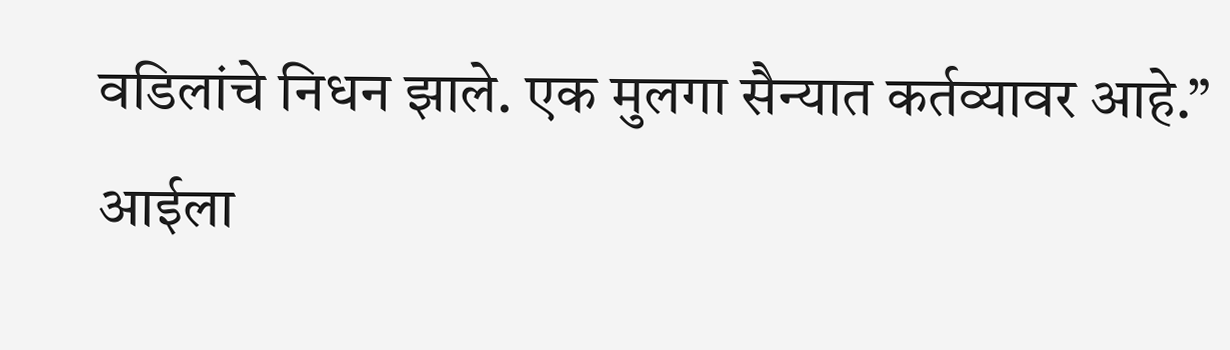वडिलांचे निधन झाले. एक मुलगा सैन्यात कर्तव्यावर आहे.” आईला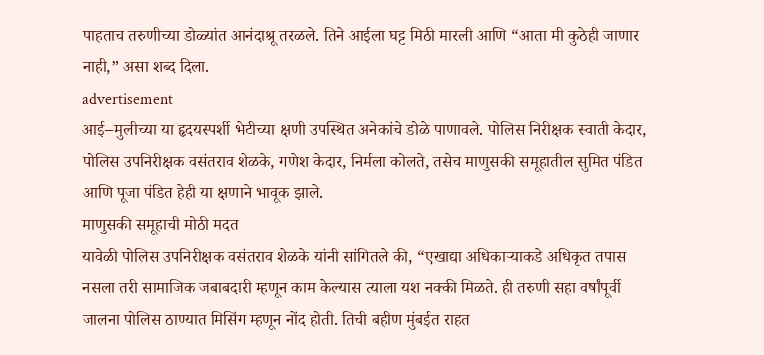पाहताच तरुणीच्या डोळ्यांत आनंदाश्रू तरळले. तिने आईला घट्ट मिठी मारली आणि “आता मी कुठेही जाणार नाही,” असा शब्द दिला.
advertisement
आई–मुलीच्या या हृदयस्पर्शी भेटीच्या क्षणी उपस्थित अनेकांचे डोळे पाणावले. पोलिस निरीक्षक स्वाती केदार, पोलिस उपनिरीक्षक वसंतराव शेळके, गणेश केदार, निर्मला कोलते, तसेच माणुसकी समूहातील सुमित पंडित आणि पूजा पंडित हेही या क्षणाने भावूक झाले.
माणुसकी समूहाची मोठी मदत
यावेळी पोलिस उपनिरीक्षक वसंतराव शेळके यांनी सांगितले की, “एखाद्या अधिकाऱ्याकडे अधिकृत तपास नसला तरी सामाजिक जबाबदारी म्हणून काम केल्यास त्याला यश नक्की मिळते. ही तरुणी सहा वर्षांपूर्वी जालना पोलिस ठाण्यात मिसिंग म्हणून नोंद होती. तिची बहीण मुंबईत राहत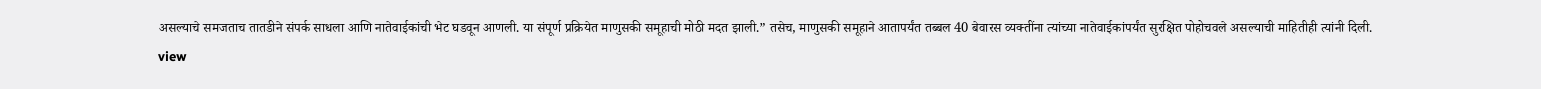असल्याचे समजताच तातडीने संपर्क साधला आणि नातेवाईकांची भेट घडवून आणली. या संपूर्ण प्रक्रियेत माणुसकी समूहाची मोठी मदत झाली.” तसेच, माणुसकी समूहाने आतापर्यंत तब्बल 40 बेवारस व्यक्तींना त्यांच्या नातेवाईकांपर्यंत सुरक्षित पोहोचवले असल्याची माहितीही त्यांनी दिली.
view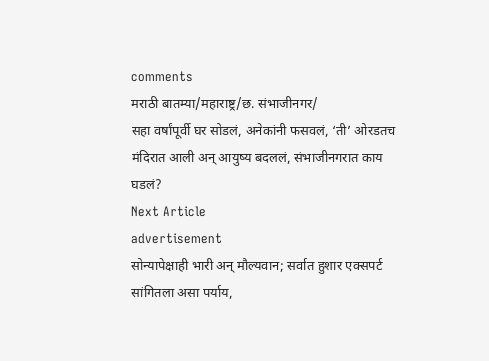comments
मराठी बातम्या/महाराष्ट्र/छ. संभाजीनगर/
सहा वर्षांपूर्वी घर सोडलं, अनेकांनी फसवलं, ‘ती’ ओरडतच मंदिरात आली अन् आयुष्य बदललं, संभाजीनगरात काय घडलं?
Next Article
advertisement
सोन्यापेक्षाही भारी अन् मौल्यवान; सर्वात हुशार एक्सपर्ट सांगितला असा पर्याय,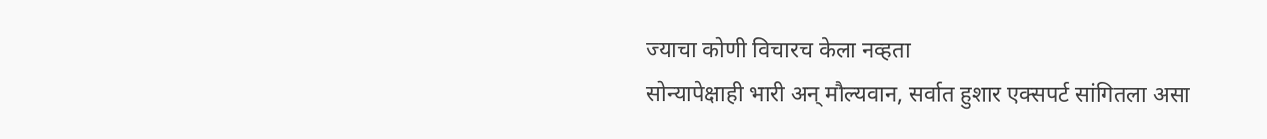ज्याचा कोणी विचारच केला नव्हता
सोन्यापेक्षाही भारी अन् मौल्यवान, सर्वात हुशार एक्सपर्ट सांगितला असा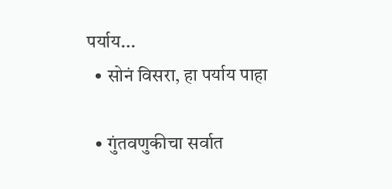पर्याय...
  • सोनं विसरा, हा पर्याय पाहा

  • गुंतवणुकीचा सर्वात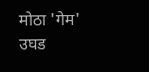मोठा 'गेम' उघड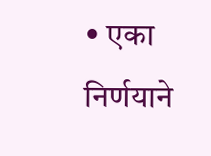• एका निर्णयाने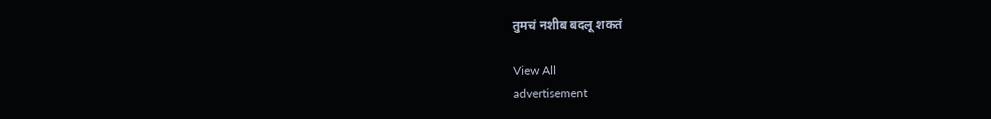तुमचं नशीब बदलू शकतं

View All
advertisement